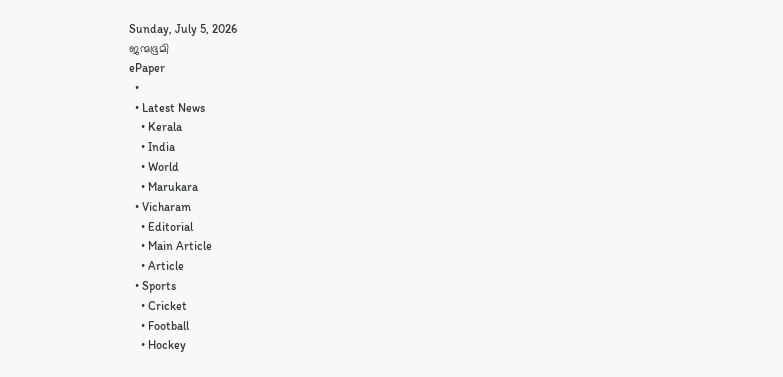Sunday, July 5, 2026
ജന്മഭൂമി
ePaper
  •
  • Latest News
    • Kerala
    • India
    • World
    • Marukara
  • Vicharam
    • Editorial
    • Main Article
    • Article
  • Sports
    • Cricket
    • Football
    • Hockey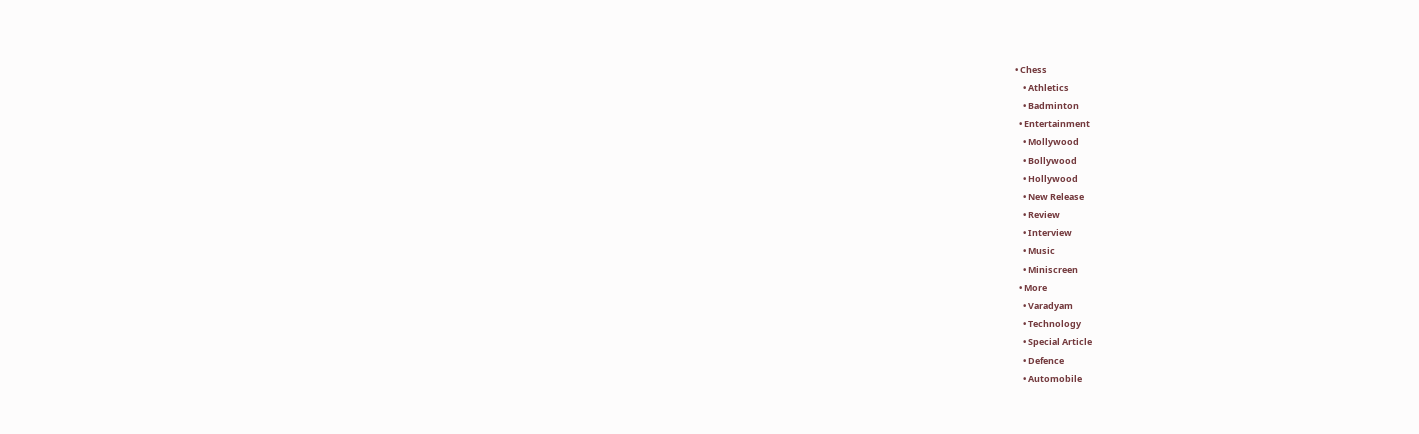• Chess
    • Athletics
    • Badminton
  • Entertainment
    • Mollywood
    • Bollywood
    • Hollywood
    • New Release
    • Review
    • Interview
    • Music
    • Miniscreen
  • More
    • Varadyam
    • Technology
    • Special Article
    • Defence
    • Automobile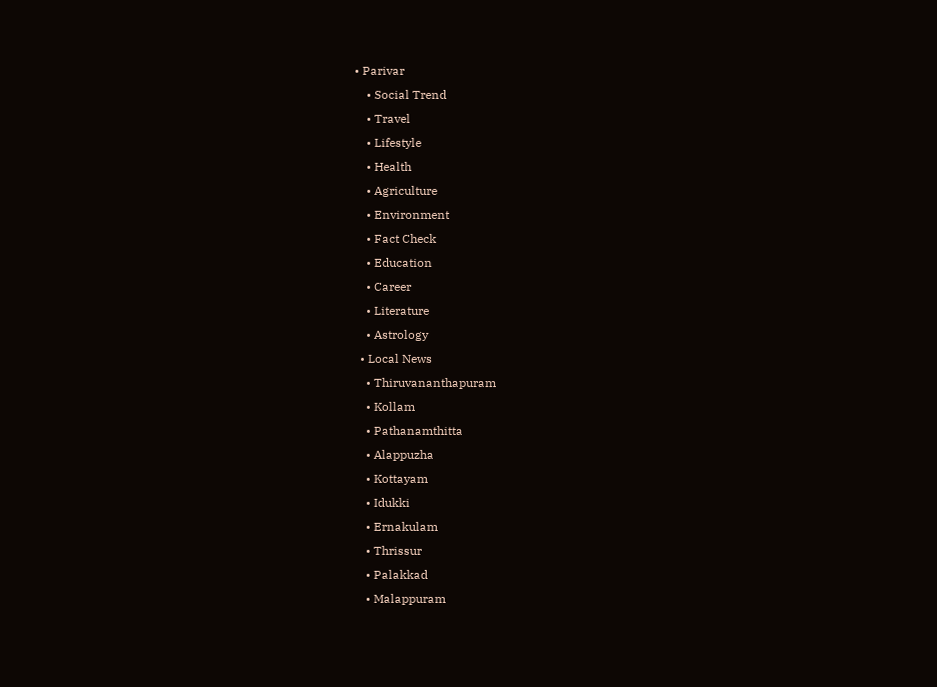• Parivar
    • Social Trend
    • Travel
    • Lifestyle
    • Health
    • Agriculture
    • Environment
    • Fact Check
    • Education
    • Career
    • Literature
    • Astrology
  • Local News
    • Thiruvananthapuram
    • Kollam
    • Pathanamthitta
    • Alappuzha
    • Kottayam
    • Idukki
    • Ernakulam
    • Thrissur
    • Palakkad
    • Malappuram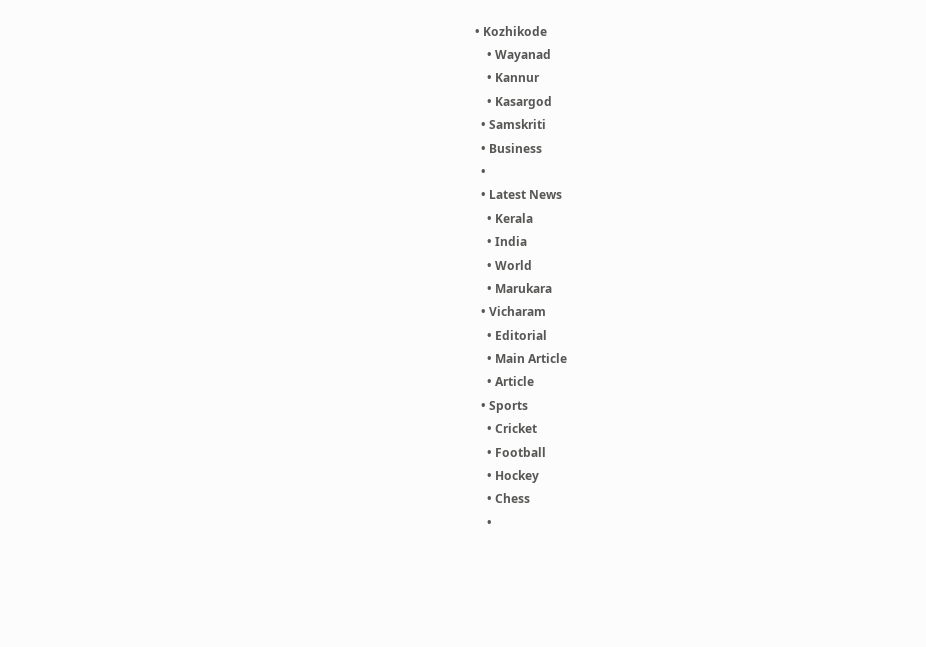• Kozhikode
    • Wayanad
    • Kannur
    • Kasargod
  • Samskriti
  • Business
  •
  • Latest News
    • Kerala
    • India
    • World
    • Marukara
  • Vicharam
    • Editorial
    • Main Article
    • Article
  • Sports
    • Cricket
    • Football
    • Hockey
    • Chess
    •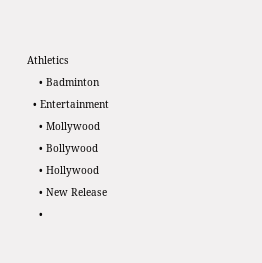Athletics
    • Badminton
  • Entertainment
    • Mollywood
    • Bollywood
    • Hollywood
    • New Release
    •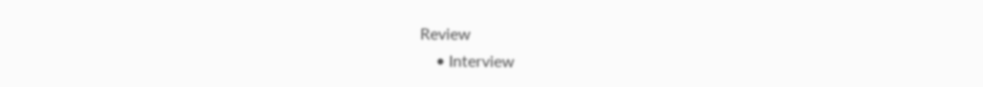Review
    • Interview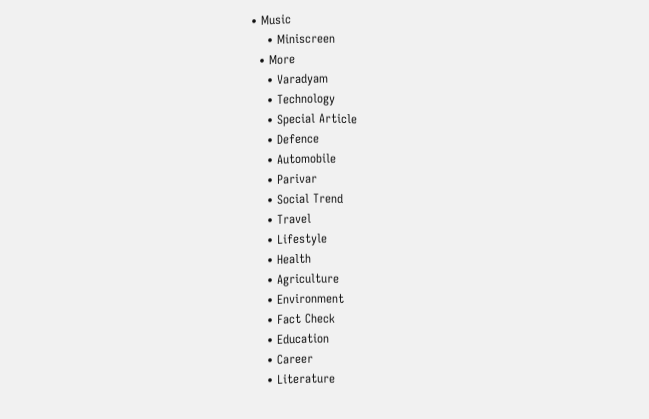• Music
    • Miniscreen
  • More
    • Varadyam
    • Technology
    • Special Article
    • Defence
    • Automobile
    • Parivar
    • Social Trend
    • Travel
    • Lifestyle
    • Health
    • Agriculture
    • Environment
    • Fact Check
    • Education
    • Career
    • Literature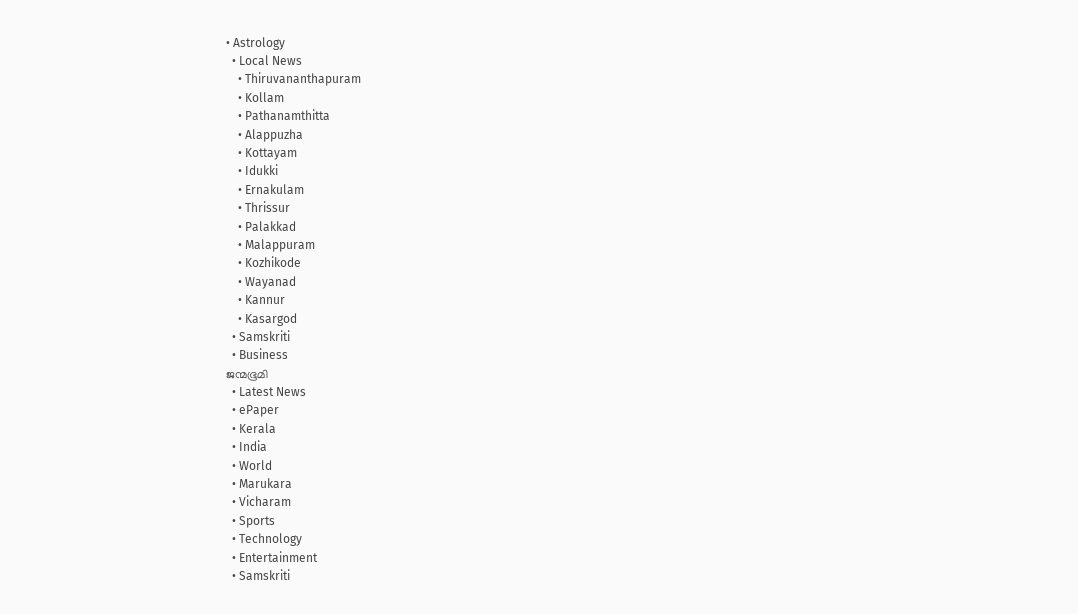• Astrology
  • Local News
    • Thiruvananthapuram
    • Kollam
    • Pathanamthitta
    • Alappuzha
    • Kottayam
    • Idukki
    • Ernakulam
    • Thrissur
    • Palakkad
    • Malappuram
    • Kozhikode
    • Wayanad
    • Kannur
    • Kasargod
  • Samskriti
  • Business
ജന്മഭൂമി
  • Latest News
  • ePaper
  • Kerala
  • India
  • World
  • Marukara
  • Vicharam
  • Sports
  • Technology
  • Entertainment
  • Samskriti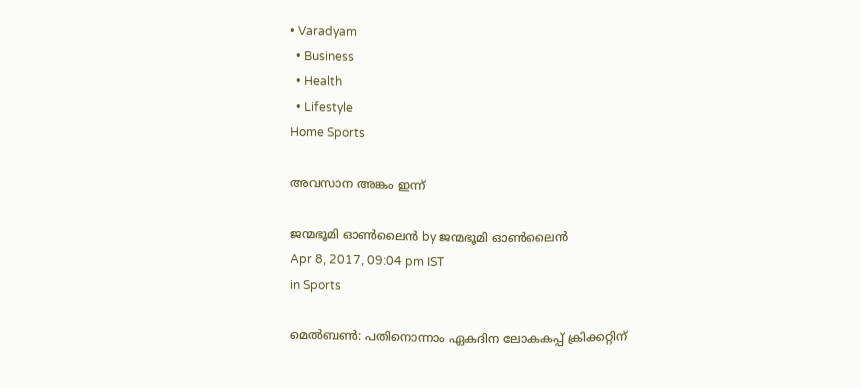• Varadyam
  • Business
  • Health
  • Lifestyle
Home Sports

അവസാന അങ്കം ഇന്ന്

ജന്മഭൂമി ഓണ്‍ലൈന്‍ by ജന്മഭൂമി ഓണ്‍ലൈന്‍
Apr 8, 2017, 09:04 pm IST
in Sports

മെല്‍ബണ്‍: പതിനൊന്നാം ഏകദിന ലോകകപ്പ് ക്രിക്കറ്റിന്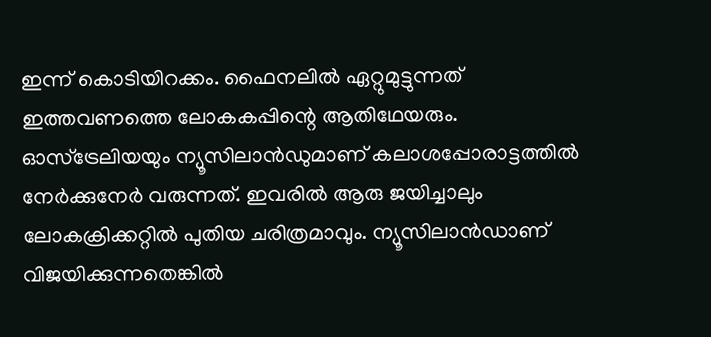ഇന്ന് കൊടിയിറക്കം. ഫൈനലില്‍ ഏറ്റുമുട്ടുന്നത് ഇത്തവണത്തെ ലോകകപ്പിന്റെ ആതിഥേയരും. ഓസ്‌ട്രേലിയയും ന്യൂസിലാന്‍ഡുമാണ് കലാശപ്പോരാട്ടത്തില്‍ നേര്‍ക്കുനേര്‍ വരുന്നത്. ഇവരില്‍ ആരു ജയിച്ചാലും ലോകക്രിക്കറ്റില്‍ പുതിയ ചരിത്രമാവും. ന്യൂസിലാന്‍ഡാണ് വിജയിക്കുന്നതെങ്കില്‍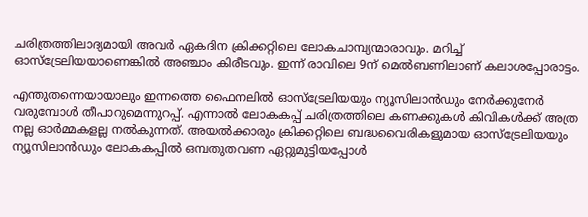ചരിത്രത്തിലാദ്യമായി അവര്‍ ഏകദിന ക്രിക്കറ്റിലെ ലോകചാമ്പ്യന്മാരാവും. മറിച്ച് ഓസ്‌ട്രേലിയയാണെങ്കില്‍ അഞ്ചാം കിരീടവും. ഇന്ന് രാവിലെ 9ന് മെല്‍ബണിലാണ് കലാശപ്പോരാട്ടം.

എന്തുതന്നെയായാലും ഇന്നത്തെ ഫൈനലില്‍ ഓസ്‌ട്രേലിയയും ന്യൂസിലാന്‍ഡും നേര്‍ക്കുനേര്‍ വരുമ്പോള്‍ തീപാറുമെന്നുറപ്പ്. എന്നാല്‍ ലോകകപ്പ് ചരിത്രത്തിലെ കണക്കുകള്‍ കിവികള്‍ക്ക് അത്ര നല്ല ഓര്‍മ്മകളല്ല നല്‍കുന്നത്. അയല്‍ക്കാരും ക്രിക്കറ്റിലെ ബദ്ധവൈരികളുമായ ഓസ്‌ട്രേലിയയും ന്യൂസിലാന്‍ഡും ലോകകപ്പില്‍ ഒമ്പതുതവണ ഏറ്റുമുട്ടിയപ്പോള്‍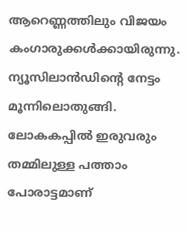ആറെണ്ണത്തിലും വിജയം കംഗാരുക്കള്‍ക്കായിരുന്നു. ന്യൂസിലാന്‍ഡിന്റെ നേട്ടം മൂന്നിലൊതുങ്ങി. ലോകകപ്പില്‍ ഇരുവരും തമ്മിലുള്ള പത്താം പോരാട്ടമാണ്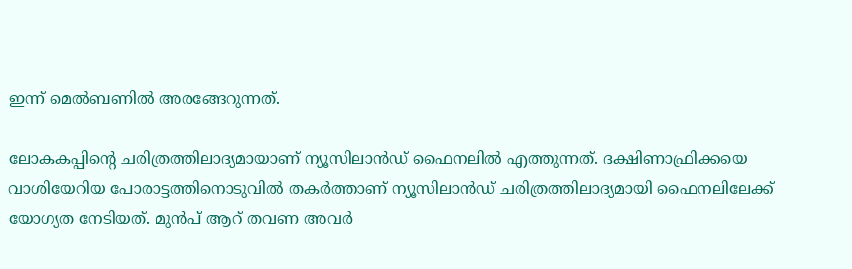ഇന്ന് മെല്‍ബണില്‍ അരങ്ങേറുന്നത്.

ലോകകപ്പിന്റെ ചരിത്രത്തിലാദ്യമായാണ് ന്യൂസിലാന്‍ഡ് ഫൈനലില്‍ എത്തുന്നത്. ദക്ഷിണാഫ്രിക്കയെ വാശിയേറിയ പോരാട്ടത്തിനൊടുവില്‍ തകര്‍ത്താണ് ന്യൂസിലാന്‍ഡ് ചരിത്രത്തിലാദ്യമായി ഫൈനലിലേക്ക് യോഗ്യത നേടിയത്. മുന്‍പ് ആറ് തവണ അവര്‍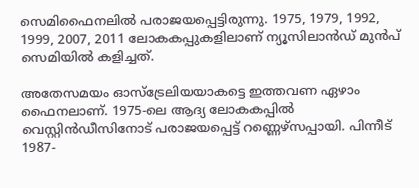സെമിഫൈനലില്‍ പരാജയപ്പെട്ടിരുന്നു. 1975, 1979, 1992, 1999, 2007, 2011 ലോകകപ്പുകളിലാണ് ന്യൂസിലാന്‍ഡ് മുന്‍പ് സെമിയില്‍ കളിച്ചത്.

അതേസമയം ഓസ്‌ട്രേലിയയാകട്ടെ ഇത്തവണ ഏഴാം ഫൈനലാണ്. 1975-ലെ ആദ്യ ലോകകപ്പില്‍ വെസ്റ്റിന്‍ഡീസിനോട് പരാജയപ്പെട്ട് റണ്ണെഴ്‌സപ്പായി. പിന്നീട് 1987-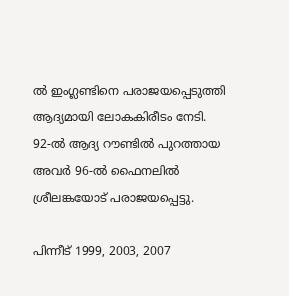ല്‍ ഇംഗ്ലണ്ടിനെ പരാജയപ്പെടുത്തി ആദ്യമായി ലോകകിരീടം നേടി. 92-ല്‍ ആദ്യ റൗണ്ടില്‍ പുറത്തായ അവര്‍ 96-ല്‍ ഫൈനലില്‍ ശ്രീലങ്കയോട് പരാജയപ്പെട്ടു.

പിന്നീട് 1999, 2003, 2007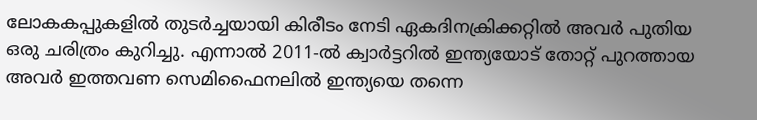ലോകകപ്പുകളില്‍ തുടര്‍ച്ചയായി കിരീടം നേടി ഏകദിനക്രിക്കറ്റില്‍ അവര്‍ പുതിയ ഒരു ചരിത്രം കുറിച്ചു. എന്നാല്‍ 2011-ല്‍ ക്വാര്‍ട്ടറില്‍ ഇന്ത്യയോട് തോറ്റ് പുറത്തായ അവര്‍ ഇത്തവണ സെമിഫൈനലില്‍ ഇന്ത്യയെ തന്നെ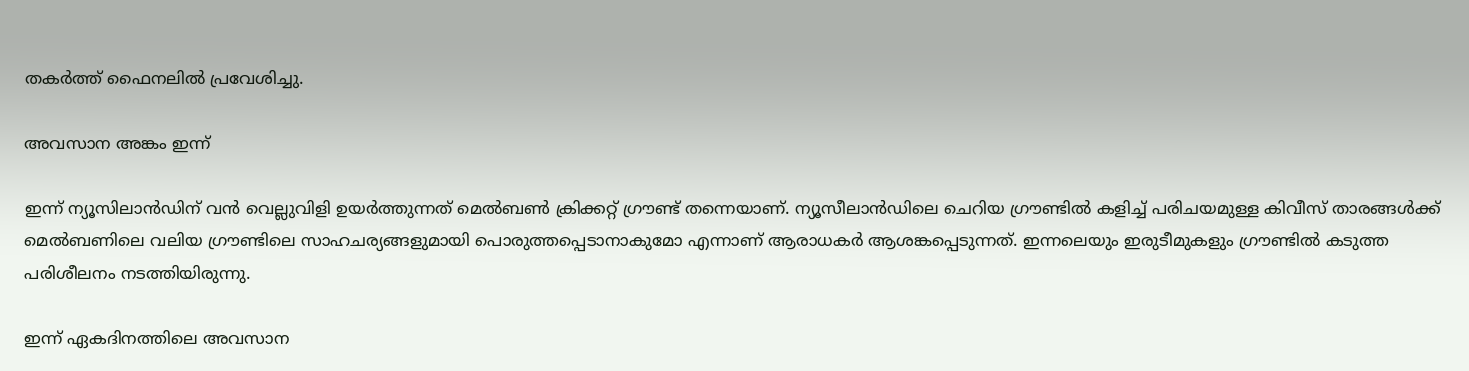തകര്‍ത്ത് ഫൈനലില്‍ പ്രവേശിച്ചു.

അവസാന അങ്കം ഇന്ന്

ഇന്ന് ന്യൂസിലാന്‍ഡിന് വന്‍ വെല്ലുവിളി ഉയര്‍ത്തുന്നത് മെല്‍ബണ്‍ ക്രിക്കറ്റ് ഗ്രൗണ്ട് തന്നെയാണ്. ന്യൂസീലാന്‍ഡിലെ ചെറിയ ഗ്രൗണ്ടില്‍ കളിച്ച് പരിചയമുള്ള കിവീസ് താരങ്ങള്‍ക്ക് മെല്‍ബണിലെ വലിയ ഗ്രൗണ്ടിലെ സാഹചര്യങ്ങളുമായി പൊരുത്തപ്പെടാനാകുമോ എന്നാണ് ആരാധകര്‍ ആശങ്കപ്പെടുന്നത്. ഇന്നലെയും ഇരുടീമുകളും ഗ്രൗണ്ടില്‍ കടുത്ത പരിശീലനം നടത്തിയിരുന്നു.

ഇന്ന് ഏകദിനത്തിലെ അവസാന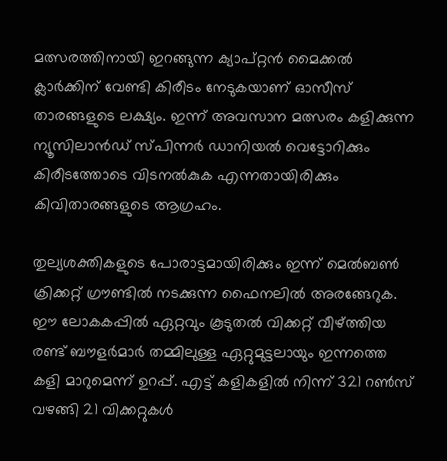മത്സരത്തിനായി ഇറങ്ങുന്ന ക്യാപ്റ്റന്‍ മൈക്കല്‍ ക്ലാര്‍ക്കിന് വേണ്ടി കിരീടം നേടുകയാണ് ഓസീസ് താരങ്ങളുടെ ലക്ഷ്യം. ഇന്ന് അവസാന മത്സരം കളിക്കുന്ന ന്യൂസിലാന്‍ഡ് സ്പിന്നര്‍ ഡാനിയല്‍ വെട്ടോറിക്കും കിരീടത്തോടെ വിടനല്‍കുക എന്നതായിരിക്കും കിവിതാരങ്ങളുടെ ആഗ്രഹം.

തുല്യശക്തികളുടെ പോരാട്ടമായിരിക്കും ഇന്ന് മെല്‍ബണ്‍ ക്രിക്കറ്റ് ഗ്രൗണ്ടില്‍ നടക്കുന്ന ഫൈനലില്‍ അരങ്ങേറുക. ഈ ലോകകപ്പില്‍ ഏറ്റവും കൂടുതല്‍ വിക്കറ്റ് വീഴ്‌ത്തിയ രണ്ട് ബൗളര്‍മാര്‍ തമ്മിലുള്ള ഏറ്റുമുട്ടലായും ഇന്നത്തെ കളി മാറുമെന്ന് ഉറപ്പ്. എട്ട് കളികളില്‍ നിന്ന് 321 റണ്‍സ് വഴങ്ങി 21 വിക്കറ്റുകള്‍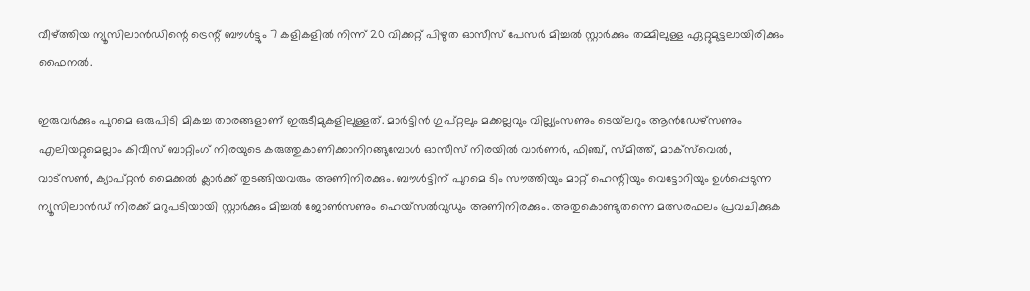വീഴ്‌ത്തിയ ന്യൂസിലാന്‍ഡിന്റെ ട്രെന്റ് ബൗള്‍ട്ടും 7 കളികളില്‍ നിന്ന് 20 വിക്കറ്റ് പിഴുത ഓസീസ് പേസര്‍ മിച്ചല്‍ സ്റ്റാര്‍ക്കും തമ്മിലുള്ള ഏറ്റുമുട്ടലായിരിക്കും ഫൈനല്‍.

ഇരുവര്‍ക്കും പുറമെ ഒരുപിടി മികച്ച താരങ്ങളാണ് ഇരുടീമുകളിലുള്ളത്. മാര്‍ട്ടിന്‍ ഗുപ്റ്റലും മക്കല്ലവും വില്ല്യംസണും ടെയ്‌ലറും ആന്‍ഡേഴ്‌സണും എലിയറ്റുമെല്ലാം കിവീസ് ബാറ്റിംഗ് നിരയുടെ കരുത്തുകാണിക്കാനിറങ്ങുമ്പോള്‍ ഓസീസ് നിരയില്‍ വാര്‍ണര്‍, ഫിഞ്ച്, സ്മിത്ത്, മാക്‌സ്‌വെല്‍, വാട്‌സണ്‍, ക്യാപ്റ്റന്‍ മൈക്കല്‍ ക്ലാര്‍ക്ക് തുടങ്ങിയവരും അണിനിരക്കും. ബൗള്‍ട്ടിന് പുറമെ ടിം സൗത്തിയും മാറ്റ് ഹെന്റിയും വെട്ടോറിയും ഉള്‍പ്പെടുന്ന ന്യൂസിലാന്‍ഡ് നിരക്ക് മറുപടിയായി സ്റ്റാര്‍ക്കും മിച്ചല്‍ ജോണ്‍സണും ഹെയ്‌സല്‍വുഡും അണിനിരക്കും. അതുകൊണ്ടുതന്നെ മത്സരഫലം പ്രവചിക്കുക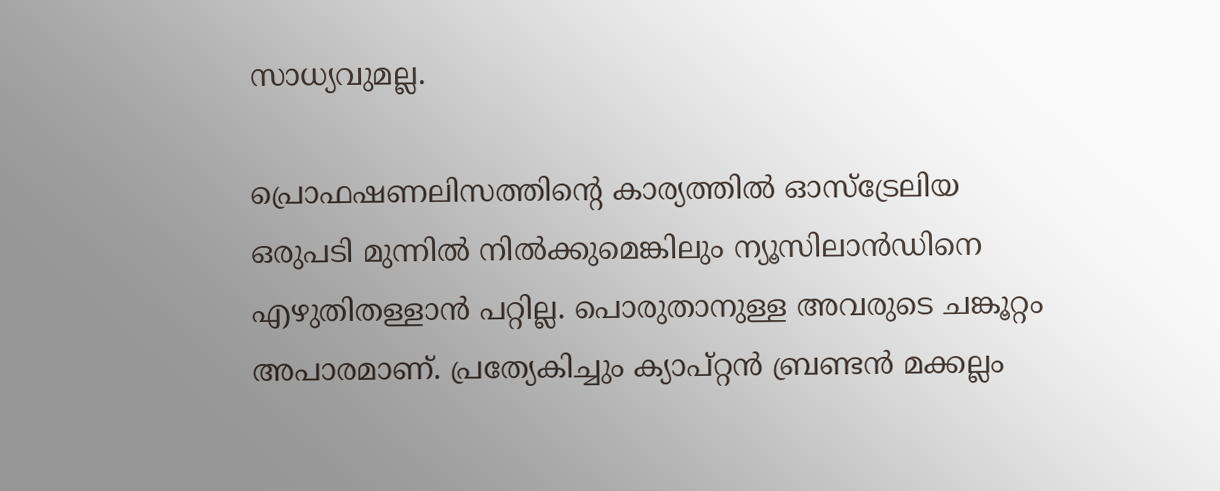സാധ്യവുമല്ല.

പ്രൊഫഷണലിസത്തിന്റെ കാര്യത്തില്‍ ഓസ്‌ട്രേലിയ ഒരുപടി മുന്നില്‍ നില്‍ക്കുമെങ്കിലും ന്യൂസിലാന്‍ഡിനെ എഴുതിതള്ളാന്‍ പറ്റില്ല. പൊരുതാനുള്ള അവരുടെ ചങ്കൂറ്റം അപാരമാണ്. പ്രത്യേകിച്ചും ക്യാപ്റ്റന്‍ ബ്രണ്ടന്‍ മക്കല്ലം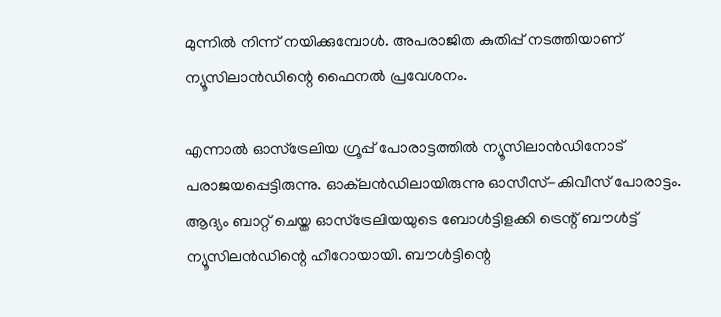മുന്നില്‍ നിന്ന് നയിക്കുമ്പോള്‍. അപരാജിത കുതിപ്പ് നടത്തിയാണ് ന്യൂസിലാന്‍ഡിന്റെ ഫൈനല്‍ പ്രവേശനം.

എന്നാല്‍ ഓസ്‌ട്രേലിയ ഗ്രൂപ്പ് പോരാട്ടത്തില്‍ ന്യൂസിലാന്‍ഡിനോട് പരാജയപ്പെട്ടിരുന്നു. ഓക്‌ലന്‍ഡിലായിരുന്നു ഓസീസ്-കിവീസ് പോരാട്ടം. ആദ്യം ബാറ്റ് ചെയ്ത ഓസ്‌ട്രേലിയയുടെ ബോള്‍ട്ടിളക്കി ട്രെന്റ് ബൗള്‍ട്ട് ന്യൂസിലന്‍ഡിന്റെ ഹീറോയായി. ബൗള്‍ട്ടിന്റെ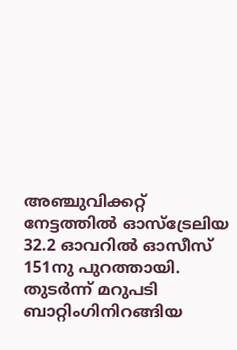അഞ്ചുവിക്കറ്റ് നേട്ടത്തില്‍ ഓസ്‌ട്രേലിയ 32.2 ഓവറില്‍ ഓസീസ് 151നു പുറത്തായി. തുടര്‍ന്ന് മറുപടി ബാറ്റിംഗിനിറങ്ങിയ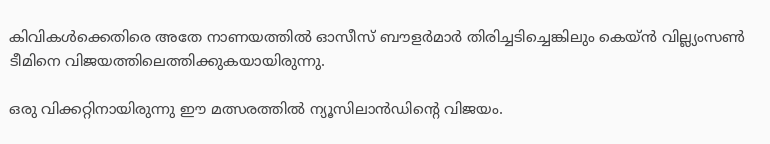കിവികള്‍ക്കെതിരെ അതേ നാണയത്തില്‍ ഓസീസ് ബൗളര്‍മാര്‍ തിരിച്ചടിച്ചെങ്കിലും കെയ്ന്‍ വില്ല്യംസണ്‍ ടീമിനെ വിജയത്തിലെത്തിക്കുകയായിരുന്നു.

ഒരു വിക്കറ്റിനായിരുന്നു ഈ മത്സരത്തില്‍ ന്യൂസിലാന്‍ഡിന്റെ വിജയം.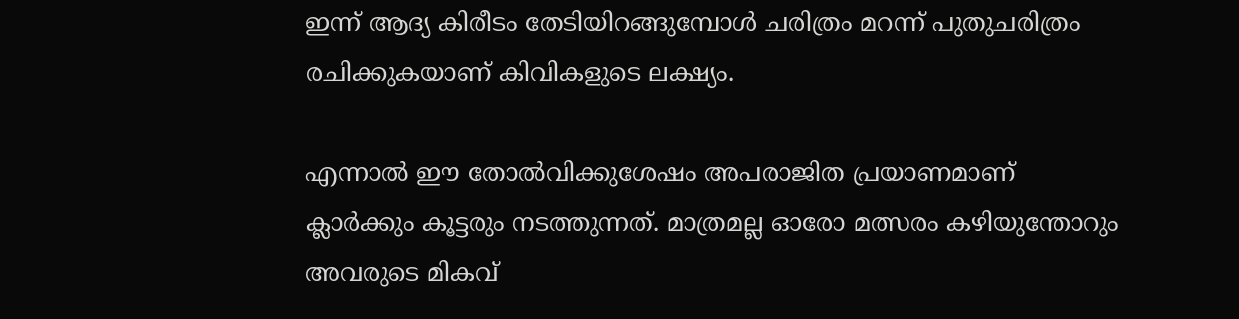ഇന്ന് ആദ്യ കിരീടം തേടിയിറങ്ങുമ്പോള്‍ ചരിത്രം മറന്ന് പുതുചരിത്രം രചിക്കുകയാണ് കിവികളുടെ ലക്ഷ്യം.

എന്നാല്‍ ഈ തോല്‍വിക്കുശേഷം അപരാജിത പ്രയാണമാണ് ക്ലാര്‍ക്കും കൂട്ടരും നടത്തുന്നത്. മാത്രമല്ല ഓരോ മത്സരം കഴിയുന്തോറും അവരുടെ മികവ്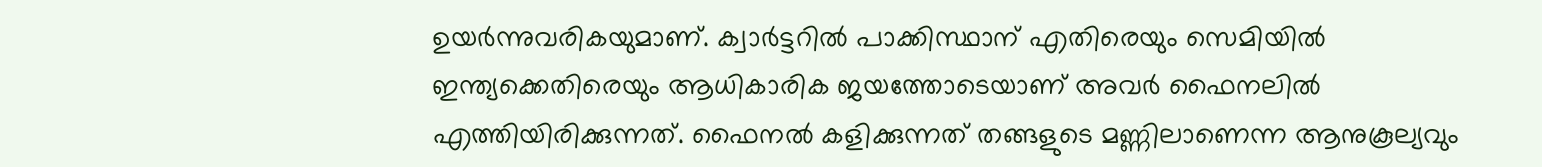ഉയര്‍ന്നുവരികയുമാണ്. ക്വാര്‍ട്ടറില്‍ പാക്കിസ്ഥാന് എതിരെയും സെമിയില്‍ ഇന്ത്യക്കെതിരെയും ആധികാരിക ജയത്തോടെയാണ് അവര്‍ ഫൈനലില്‍ എത്തിയിരിക്കുന്നത്. ഫൈനല്‍ കളിക്കുന്നത് തങ്ങളുടെ മണ്ണിലാണെന്ന ആനുകൂല്യവും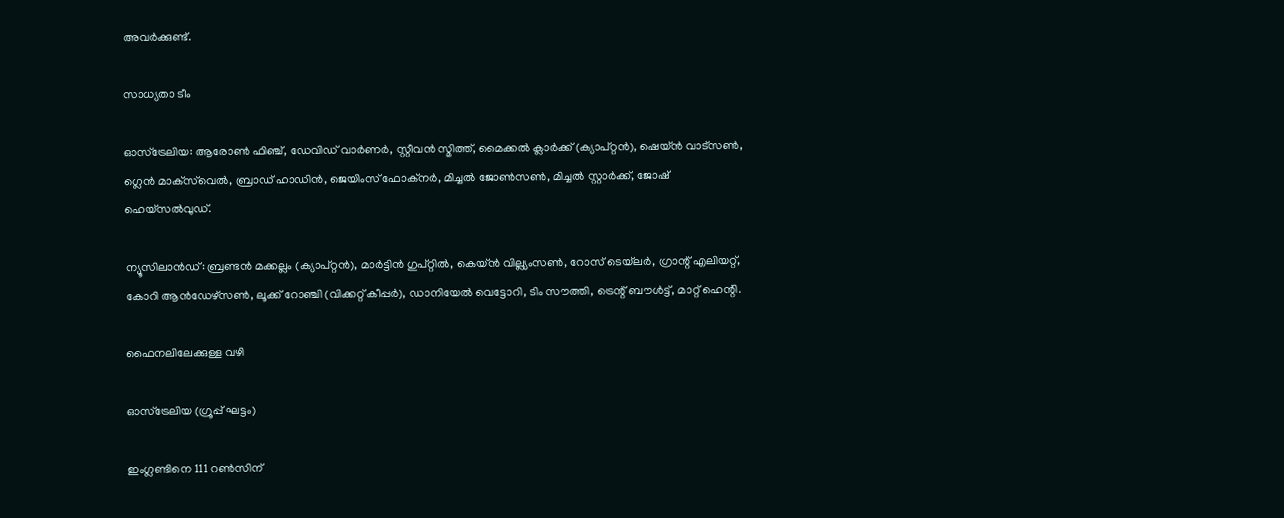അവര്‍ക്കുണ്ട്.

സാധ്യതാ ടീം

ഓസ്‌ട്രേലിയ: ആരോണ്‍ ഫിഞ്ച്, ഡേവിഡ് വാര്‍ണര്‍, സ്റ്റീവന്‍ സ്മിത്ത്, മൈക്കല്‍ ക്ലാര്‍ക്ക് (ക്യാപ്റ്റന്‍), ഷെയ്ന്‍ വാട്‌സണ്‍, ഗ്ലെന്‍ മാക്‌സ്‌വെല്‍, ബ്രാഡ് ഹാഡിന്‍, ജെയിംസ് ഫോക്‌നര്‍, മിച്ചല്‍ ജോണ്‍സണ്‍, മിച്ചല്‍ സ്റ്റാര്‍ക്ക്, ജോഷ് ഹെയ്‌സല്‍വുഡ്.

ന്യൂസിലാന്‍ഡ്: ബ്രണ്ടന്‍ മക്കല്ലം (ക്യാപ്റ്റന്‍), മാര്‍ട്ടിന്‍ ഗുപ്റ്റില്‍, കെയ്ന്‍ വില്ല്യംസണ്‍, റോസ് ടെയ്‌ലര്‍, ഗ്രാന്റ് എലിയറ്റ്, കോറി ആന്‍ഡേഴ്‌സണ്‍, ലൂക്ക് റോഞ്ചി (വിക്കറ്റ് കീപ്പര്‍), ഡാനിയേല്‍ വെട്ടോറി, ടിം സൗത്തി, ട്രെന്റ് ബൗള്‍ട്ട്, മാറ്റ് ഹെന്റി.

ഫൈനലിലേക്കുള്ള വഴി

ഓസ്‌ട്രേലിയ (ഗ്രൂപ്പ് ഘട്ടം)

ഇംഗ്ലണ്ടിനെ 111 റണ്‍സിന്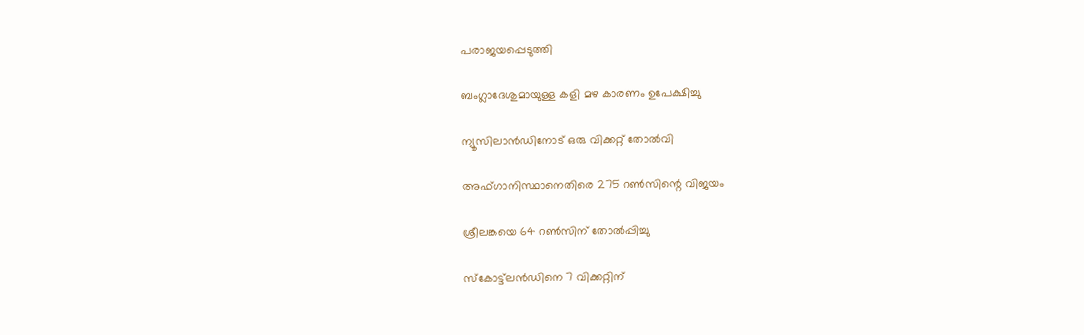പരാജയപ്പെടുത്തി

ബംഗ്ലാദേശുമായുള്ള കളി മഴ കാരണം ഉപേക്ഷിച്ചു

ന്യൂസിലാന്‍ഡിനോട് ഒരു വിക്കറ്റ് തോല്‍വി

അഫ്ഗാനിസ്ഥാനെതിരെ 275 റണ്‍സിന്റെ വിജയം

ശ്രീലങ്കയെ 64 റണ്‍സിന് തോല്‍പ്പിച്ചു

സ്‌കോട്ട്‌ലന്‍ഡിനെ 7 വിക്കറ്റിന്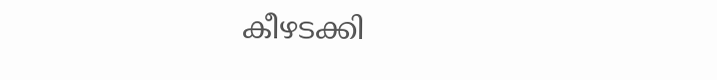കീഴടക്കി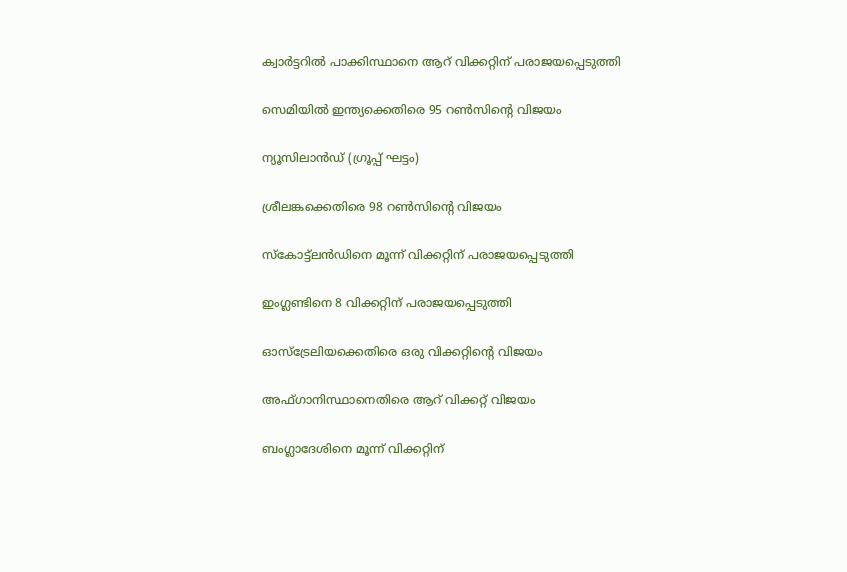ക്വാര്‍ട്ടറില്‍ പാക്കിസ്ഥാനെ ആറ് വിക്കറ്റിന് പരാജയപ്പെടുത്തി

സെമിയില്‍ ഇന്ത്യക്കെതിരെ 95 റണ്‍സിന്റെ വിജയം

ന്യൂസിലാന്‍ഡ് (ഗ്രൂപ്പ് ഘട്ടം)

ശ്രീലങ്കക്കെതിരെ 98 റണ്‍സിന്റെ വിജയം

സ്‌കോട്ട്‌ലന്‍ഡിനെ മൂന്ന് വിക്കറ്റിന് പരാജയപ്പെടുത്തി

ഇംഗ്ലണ്ടിനെ 8 വിക്കറ്റിന് പരാജയപ്പെടുത്തി

ഓസ്‌ട്രേലിയക്കെതിരെ ഒരു വിക്കറ്റിന്റെ വിജയം

അഫ്ഗാനിസ്ഥാനെതിരെ ആറ് വിക്കറ്റ് വിജയം

ബംഗ്ലാദേശിനെ മൂന്ന് വിക്കറ്റിന്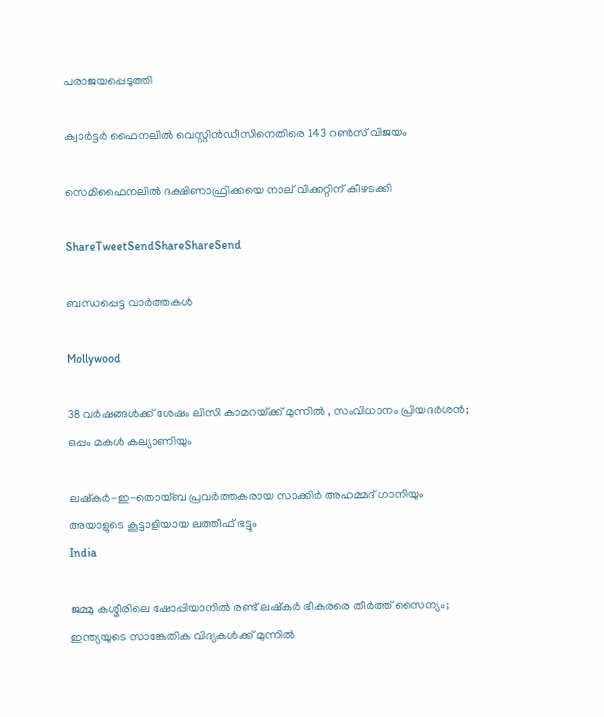പരാജയപ്പെടുത്തി

ക്വാര്‍ട്ടര്‍ ഫൈനലില്‍ വെസ്റ്റിന്‍ഡീസിനെതിരെ 143 റണ്‍സ് വിജയം

സെമിഫൈനലില്‍ ദക്ഷിണാഫ്രിക്കയെ നാല് വിക്കറ്റിന് കീഴടക്കി

ShareTweetSendShareShareSend

ബന്ധപ്പെട്ട വാര്‍ത്തകള്‍

Mollywood

38 വർഷങ്ങൾക്ക് ശേഷം ലിസി കാമറയ്‌ക്ക് മുന്നിൽ , സംവിധാനം പ്രിയദർശൻ; ഒപ്പം മകൾ കല്യാണിയും

ലഷ്‌കർ-ഇ-തൊയ്ബ പ്രവർത്തകരായ സാക്കിർ അഹമ്മദ് ഗാനിയും അയാളുടെ കൂട്ടാളിയായ ലത്തീഫ് ഭട്ടും
India

ജമ്മു കശ്മീരിലെ ഷോപ്പിയാനില്‍ രണ്ട് ലഷ്കര്‍ ഭീകരരെ തീര്‍ത്ത് സൈന്യം; ഇന്ത്യയുടെ സാങ്കേതിക വിദ്യകള്‍ക്ക് മുന്നില്‍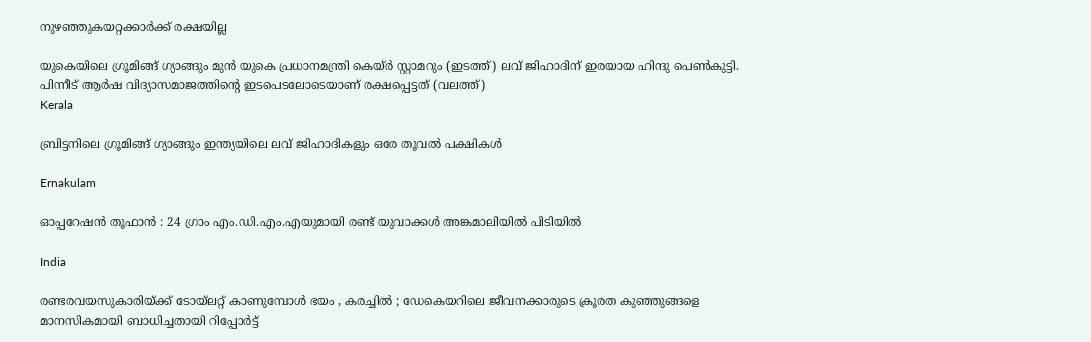നുഴഞ്ഞുകയറ്റക്കാര്‍ക്ക് രക്ഷയില്ല

യുകെയിലെ ഗ്രൂമിങ്ങ് ഗ്യാങ്ങും മുന്‍ യുകെ പ്രധാനമന്ത്രി കെയ്ര്‍ സ്റ്റാമറും (ഇടത്ത്) ലവ് ജിഹാദിന് ഇരയായ ഹിന്ദു പെണ്‍കുട്ടി. പിന്നീട് ആര്‍ഷ വിദ്യാസമാജത്തിന്‍റെ ഇടപെടലോടെയാണ് രക്ഷപ്പെട്ടത് (വലത്ത്)
Kerala

ബ്രിട്ടനിലെ ഗ്രൂമിങ്ങ് ഗ്യാങ്ങും ഇന്ത്യയിലെ ലവ് ജിഹാദികളും ഒരേ തൂവല്‍ പക്ഷികള്‍

Ernakulam

ഓപ്പറേഷൻ തൂഫാൻ : 24 ഗ്രാം എം.ഡി.എം.എയുമായി രണ്ട് യുവാക്കൾ അങ്കമാലിയിൽ പിടിയിൽ

India

രണ്ടരവയസുകാരിയ്‌ക്ക് ടോയ്‌ലറ്റ് കാണുമ്പോൾ ഭയം , കരച്ചിൽ ; ഡേകെയറിലെ ജീവനക്കാരുടെ ക്രൂരത കുഞ്ഞുങ്ങളെ മാനസികമായി ബാധിച്ചതായി റിപ്പോർട്ട്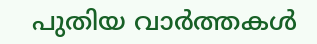പുതിയ വാര്‍ത്തകള്‍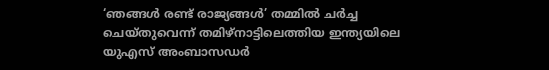‘ഞങ്ങള്‍ രണ്ട് രാജ്യങ്ങള്‍’ തമ്മില്‍ ചര്‍ച്ച ചെയ്തുവെന്ന് തമിഴ്നാട്ടിലെത്തിയ ഇന്ത്യയിലെ യുഎസ് അംബാസഡര്‍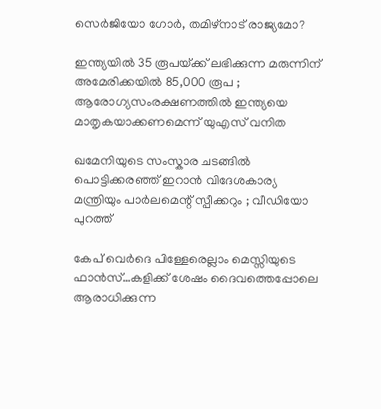സെര്‍ജിയോ ഗോര്‍, തമിഴ്നാട് രാജ്യമോ?

ഇന്ത്യയിൽ 35 രൂപയ്‌ക്ക് ലഭിക്കുന്ന മരുന്നിന് അമേരിക്കയിൽ 85,000 രൂപ ; ആരോഗ്യസംരക്ഷണത്തിൽ ഇന്ത്യയെ മാതൃകയാക്കണമെന്ന് യുഎസ് വനിത

ഖമേനിയുടെ സംസ്കാര ചടങ്ങിൽ പൊട്ടിക്കരഞ്ഞ് ഇറാൻ വിദേശകാര്യ മന്ത്രിയും പാർലമെന്റ് സ്പീക്കറും ; വീഡിയോ പുറത്ത്

കേപ് വെര്‍ദെ പിള്ളേരെല്ലാം മെസ്സിയുടെ ഫാന്‍സ്…കളിക്ക് ശേഷം ദൈവത്തെപ്പോലെ ആരാധിക്കുന്ന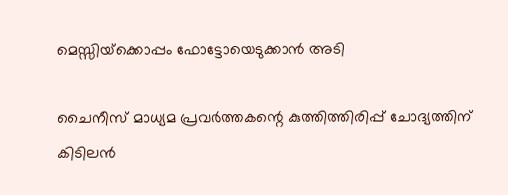മെസ്സിയ്‌ക്കൊപ്പം ഫോട്ടോയെടുക്കാന്‍ അടി

ചൈനീസ് മാധ്യമ പ്രവർത്തകന്റെ കുത്തിത്തിരിപ്പ് ചോദ്യത്തിന് കിടിലൻ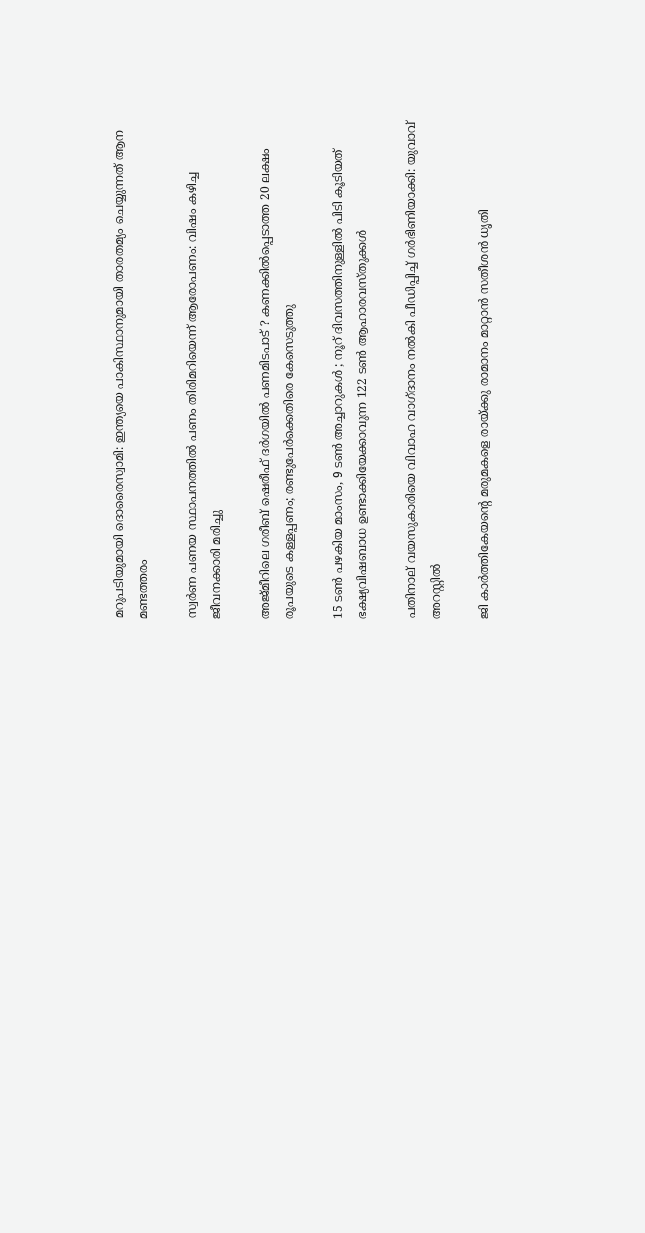മറുപടിയുമായി ദൊരൈസ്വാമി: ഇന്ത്യയെ പാകിസ്ഥാനുമായി താരതമ്യം ചെയ്യുന്നത് ആന മണ്ടത്തരം

സ്വര്‍ണ പണയ സ്ഥാപനത്തില്‍ പണം തിരിമറിയെന്ന് ആരോപണം: വിഷം കഴിച്ച ജീവനക്കാരി മരിച്ചു

അജ്മീറിലെ ഗരീബ് ഷെരീഫ് ദർഗയിൽ പണമിടപാട് ? കണക്കിൽപ്പെടാത്ത 20 ലക്ഷം രൂപയുടെ കള്ളപ്പണം; രണ്ടുപേർക്കെതിരെ കേസെടുത്തു

15 ടൺ പഴകിയ മാംസം, 9 ടൺ അച്ചാറുകൾ ; നൂറ് ദിവസത്തിനുള്ളിൽ പിടി കൂടിയത് ഭക്ഷ്യവിഷബാധ ഉണ്ടാക്കിയേക്കാവുന്ന 122 ടൺ ആഹാരവസ്തുക്കൾ

പതിനാല് വയസുകാരിയെ വിവാഹ വാഗ്ദാനം നല്‍കി പീഡിപ്പിച്ച് ഗര്‍ഭിണിയാക്കി: യുവാവ് അറസ്റ്റില്‍

ജി കാര്‍ത്തികേയന്റെ മരുമകളെ രായ്‌ക്കു രാമാനം മാറ്റാന്‍ സതീശന്‍ ധൃതി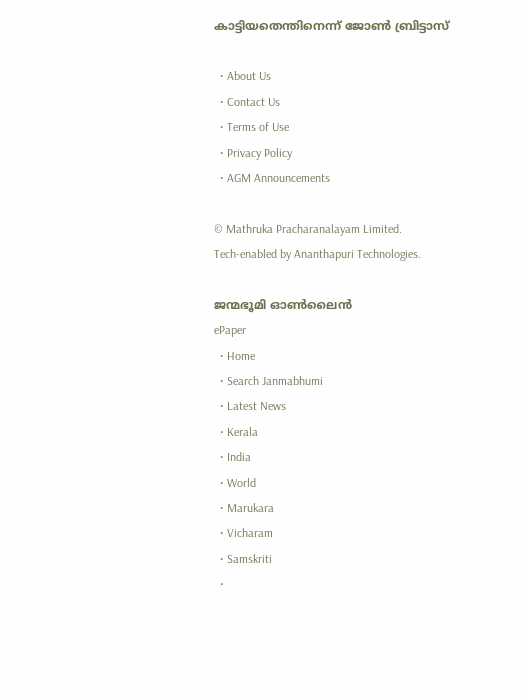കാട്ടിയതെന്തിനെന്ന് ജോണ്‍ ബ്രിട്ടാസ്

  • About Us
  • Contact Us
  • Terms of Use
  • Privacy Policy
  • AGM Announcements

© Mathruka Pracharanalayam Limited.
Tech-enabled by Ananthapuri Technologies.

ജന്മഭൂമി ഓണ്‍ലൈന്‍
ePaper
  • Home
  • Search Janmabhumi
  • Latest News
  • Kerala
  • India
  • World
  • Marukara
  • Vicharam
  • Samskriti
  •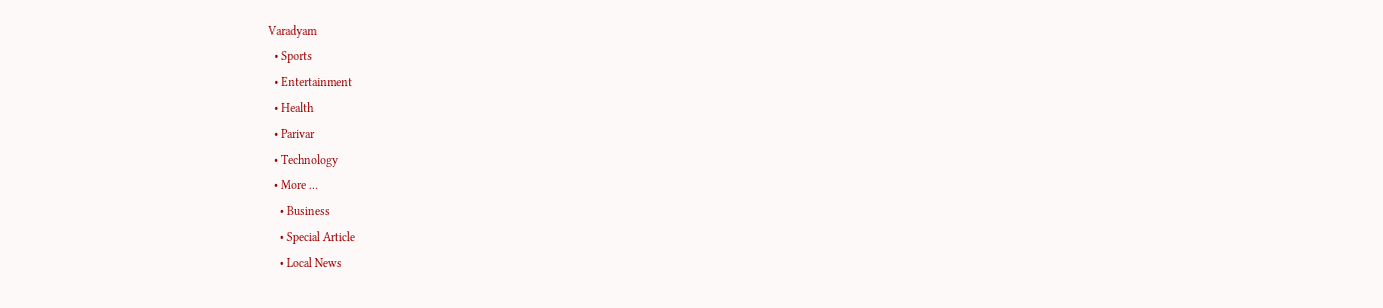Varadyam
  • Sports
  • Entertainment
  • Health
  • Parivar
  • Technology
  • More …
    • Business
    • Special Article
    • Local News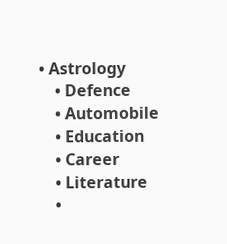• Astrology
    • Defence
    • Automobile
    • Education
    • Career
    • Literature
    •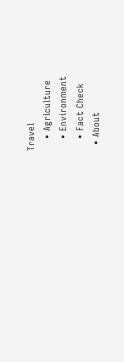Travel
    • Agriculture
    • Environment
    • Fact Check
  • About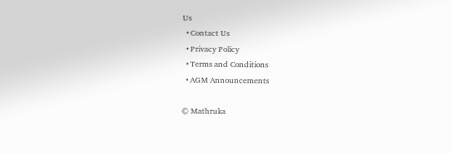Us
  • Contact Us
  • Privacy Policy
  • Terms and Conditions
  • AGM Announcements

© Mathruka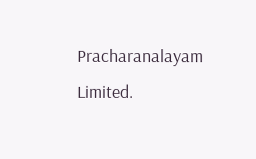Pracharanalayam Limited.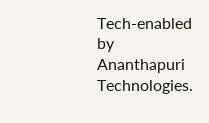Tech-enabled by Ananthapuri Technologies.